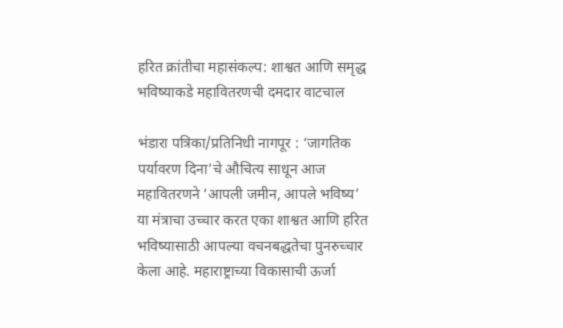हरित क्रांतीचा महासंकल्प: शाश्वत आणि समृद्ध भविष्याकडे महावितरणची दमदार वाटचाल

भंडारा पत्रिका/प्रतिनिधी नागपूर : ‘जागतिक पर्यावरण दिना’चे औचित्य साधून आज महावितरणने ‘आपली जमीन, आपले भविष्य’ या मंत्राचा उच्चार करत एका शाश्वत आणि हरित भविष्यासाठी आपल्या वचनबद्धतेचा पुनरुच्चार केला आहे. महाराष्ट्राच्या विकासाची ऊर्जा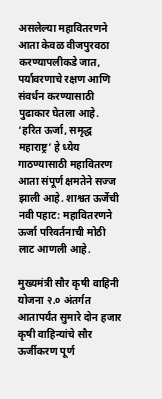असलेल्या महावितरणने आता केवळ वीजपुरवठा करण्यापलीकडे जात, पर्यावरणाचे रक्षण आणि संवर्धन करण्यासाठी पुढाकार घेतला आहे. ‘हरित ऊर्जा, समृद्ध महाराष्ट्र’ हे ध्येय गाठण्यासाठी महावितरण आता संपूर्ण क्षमतेने सज्ज झाली आहे. शाश्वत ऊर्जेची नवी पहाट: महावितरणने ऊर्जा परिवर्तनाची मोठी लाट आणली आहे.

मुख्यमंत्री सौर कृषी वाहिनी योजना २.० अंतर्गत आतापर्यंत सुमारे दोन हजार कृषी वाहिन्यांचे सौर ऊर्जीकरण पूर्ण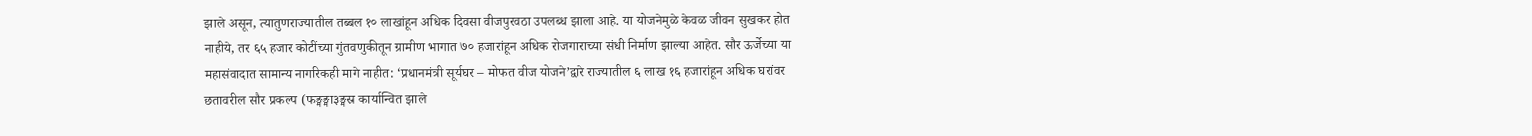झाले असून, त्यातुणराज्यातील तब्बल १० लाखांहून अधिक दिवसा वीजपुरवठा उपलब्ध झाला आहे. या योजनेमुळे केवळ जीवन सुखकर होत नाहीये, तर ६५ हजार कोटींच्या गुंतवणुकीतून ग्रामीण भागात ७० हजारांहून अधिक रोजगाराच्या संधी निर्माण झाल्या आहेत. सौर ऊर्जेच्या या महासंवादात सामान्य नागरिकही मागे नाहीत: ‘प्रधानमंत्री सूर्यघर – मोफत वीज योजने’द्वारे राज्यातील ६ लाख १६ हजारांहून अधिक घरांवर छतावरील सौर प्रकल्प (फङ्मङ्मा३ङ्मस्र कार्यान्वित झाले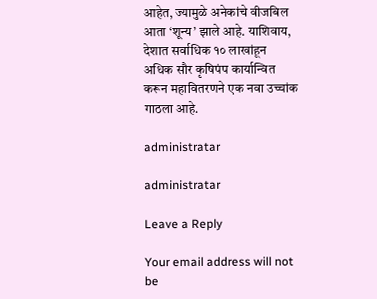आहेत, ज्यामुळे अनेकांचे वीजबिल आता ‘शून्य’ झाले आहे. याशिवाय, देशात सर्वाधिक १० लाखांहून अधिक सौर कृषिपंप कार्यान्वित करून महावितरणने एक नवा उच्चांक गाठला आहे.

administratar

administratar

Leave a Reply

Your email address will not be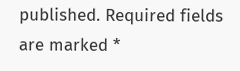published. Required fields are marked *